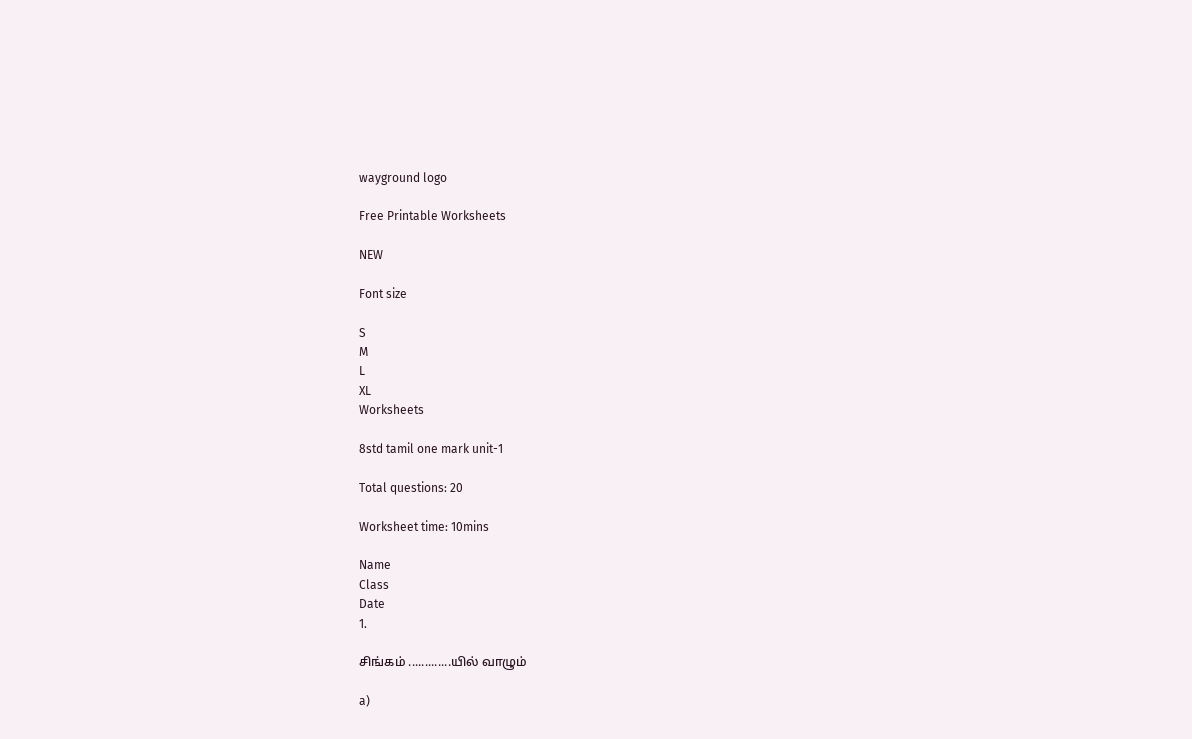wayground logo

Free Printable Worksheets

NEW

Font size

S
M
L
XL
Worksheets

8std tamil one mark unit-1

Total questions: 20

Worksheet time: 10mins

Name
Class
Date
1.

சிங்கம் .............யில் வாழும்

a)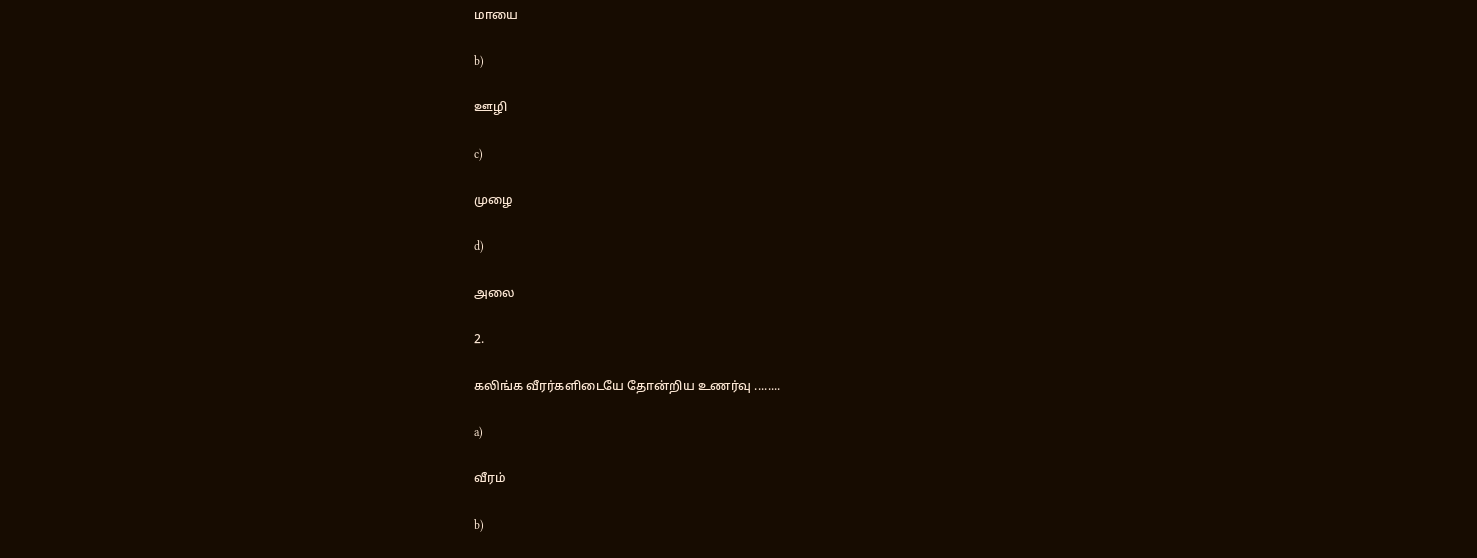மாயை

b)

ஊழி

c)

முழை

d)

அலை

2.

கலிங்க வீரர்களிடையே தோன்றிய உணர்வு ........

a)

வீரம்

b)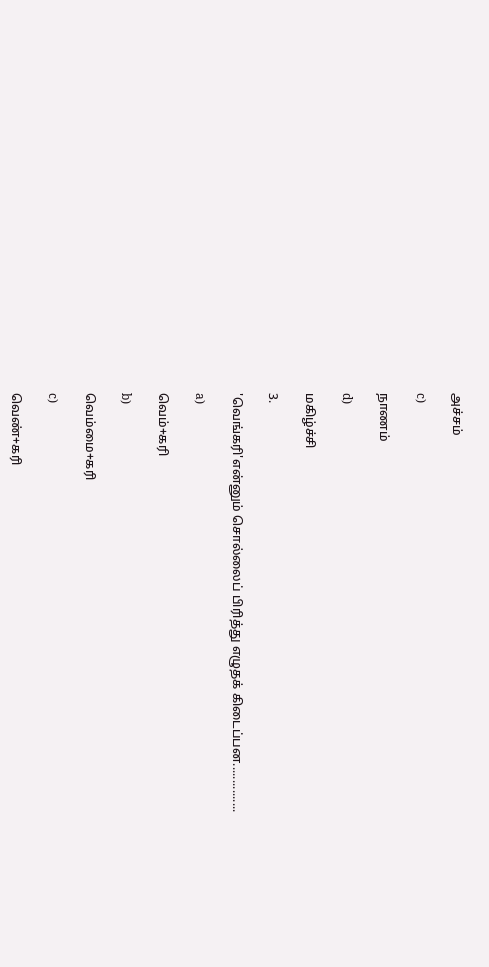அச்சம்

c)

நாணம்

d)

மகிழ்ச்சி

3.

'வெங்கரி'என்னும் சொல்லைப் பிரித்து எழுதக் கிடைப்பன...............

a)

வெம்+கரி

b)

வெம்மை+கரி

c)

வெண்+கரி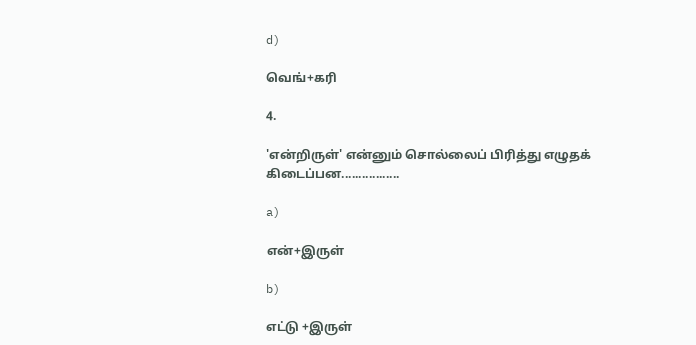d)

வெங்+கரி

4.

'என்றிருள்' என்னும் சொல்லைப் பிரித்து எழுதக் கிடைப்பன.................

a)

என்+இருள்

b)

எட்டு +இருள்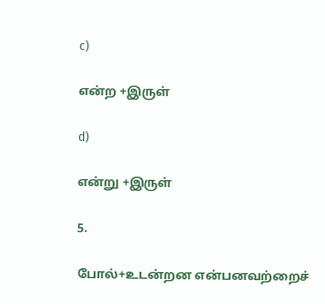c)

என்ற +இருள்

d)

என்று +இருள்

5.

போல்+உடன்றன என்பனவற்றைச்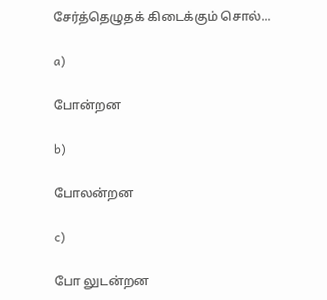சேர்த்தெழுதக் கிடைக்கும் சொல்...

a)

போன்றன

b)

போலன்றன

c)

போ லுடன்றன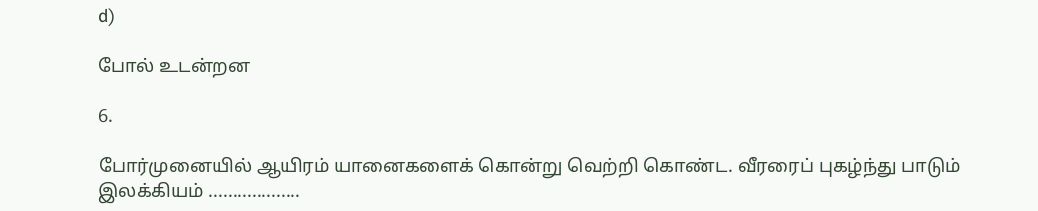d)

போல் உடன்றன

6.

போர்முனையில் ஆயிரம் யானைகளைக் கொன்று வெற்றி கொண்ட. வீரரைப் புகழ்ந்து பாடும் இலக்கியம் ...................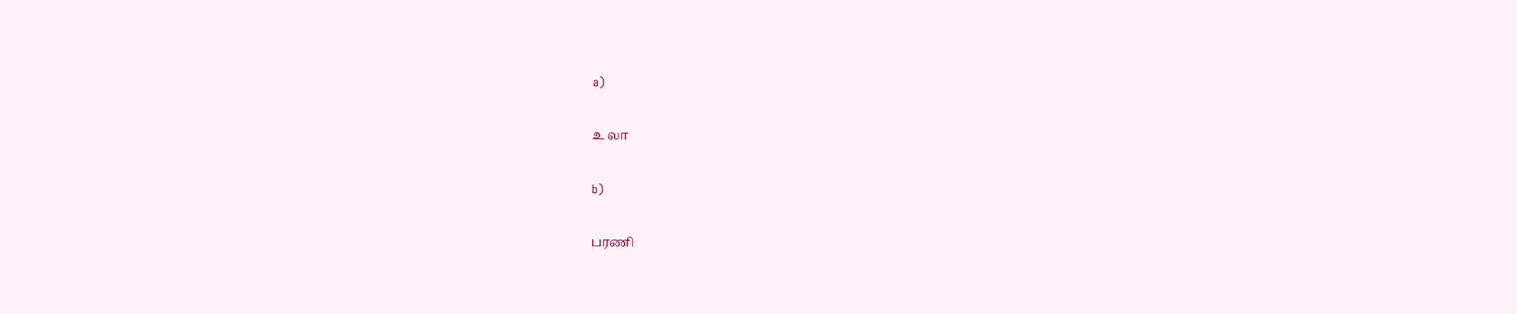a)

உ லா

b)

பரணி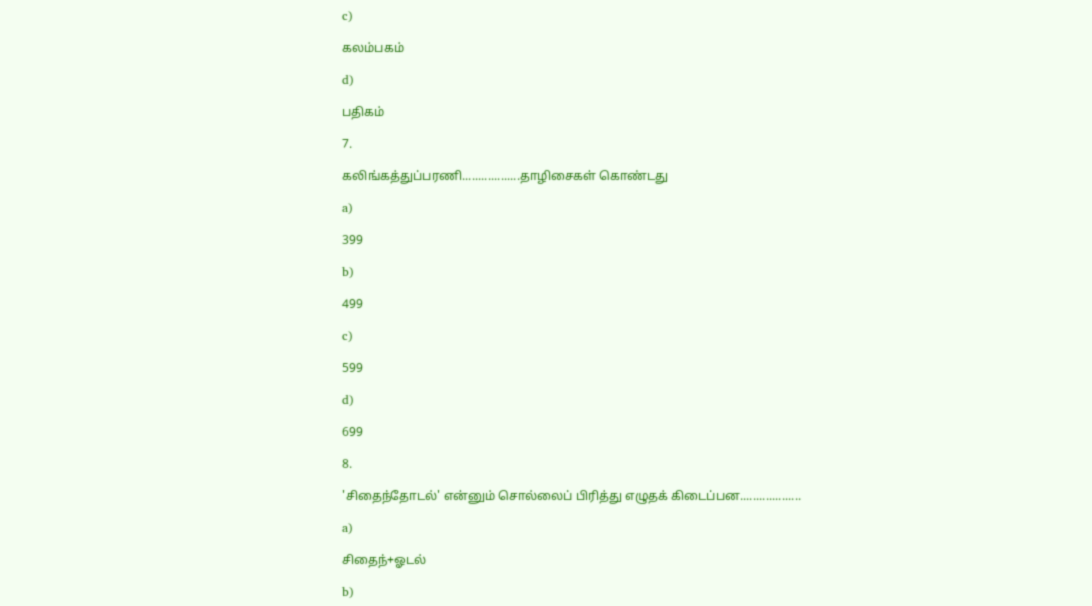c)

கலம்பகம்

d)

பதிகம்

7.

கலிங்கத்துப்பரணி..................தாழிசைகள் கொண்டது

a)

399

b)

499

c)

599

d)

699

8.

'சிதைந்தோடல்' என்னும் சொல்லைப் பிரித்து எழுதக் கிடைப்பன...................

a)

சிதைந்+ஓடல்

b)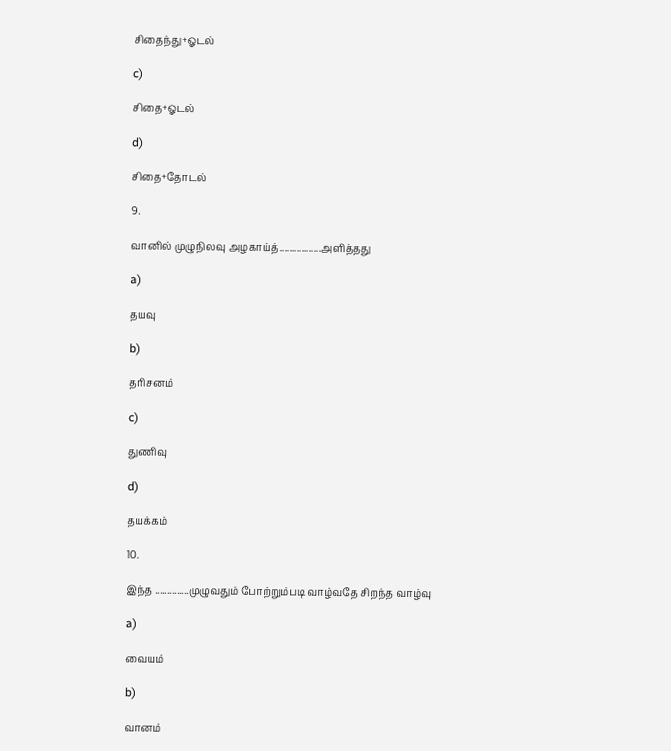சிதைந்து+ஓடல்

c)

சிதை+ஓடல்

d)

சிதை+தோடல்

9.

வானில் முழுநிலவு அழகாய்த்.................அளித்தது

a)

தயவு

b)

தரிசனம்

c)

துணிவு

d)

தயக்கம்

10.

இந்த ..............முழுவதும் போற்றும்படி வாழ்வதே சிறந்த வாழ்வு

a)

வையம்

b)

வானம்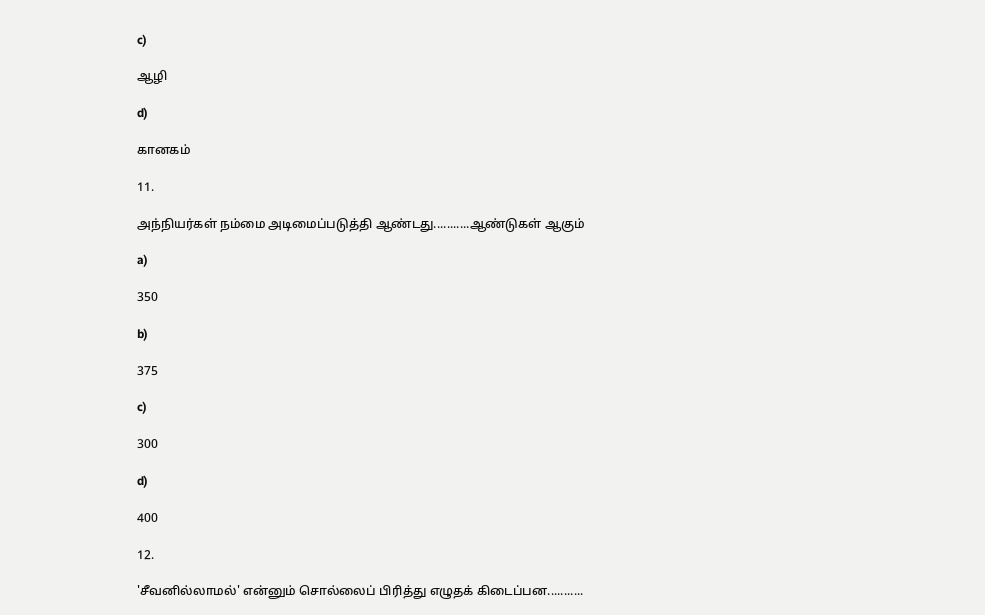c)

ஆழி

d)

கானகம்

11.

அந்நியர்கள் நம்மை அடிமைப்படுத்தி ஆண்டது...........ஆண்டுகள் ஆகும்

a)

350

b)

375

c)

300

d)

400

12.

'சீவனில்லாமல்' என்னும் சொல்லைப் பிரித்து எழுதக் கிடைப்பன...........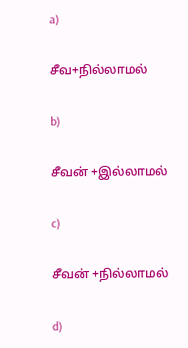a)

சீவ+நில்லாமல்

b)

சீவன் +இல்லாமல்

c)

சீவன் +நில்லாமல்

d)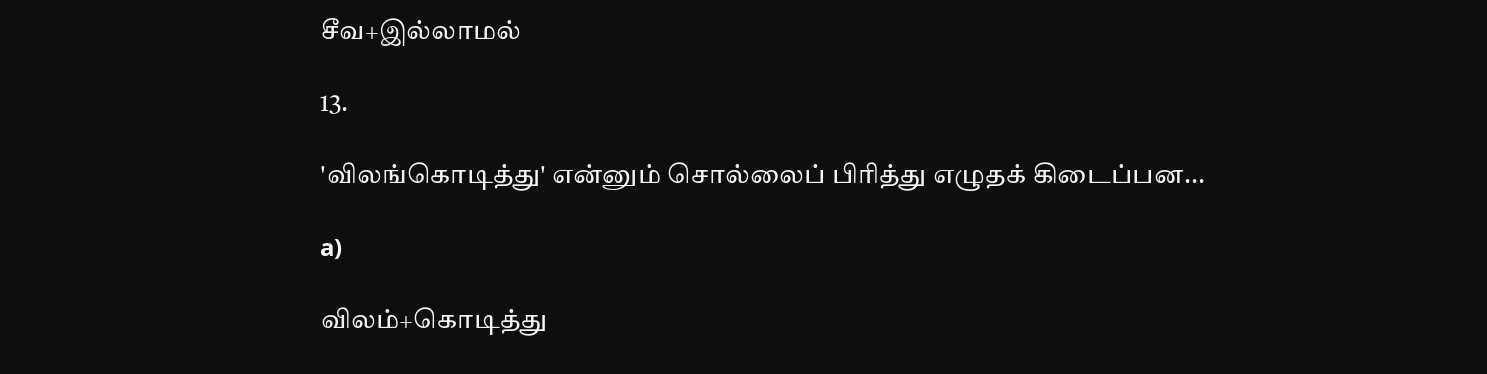சீவ+இல்லாமல்

13.

'விலங்கொடித்து' என்னும் சொல்லைப் பிரித்து எழுதக் கிடைப்பன...

a)

விலம்+கொடித்து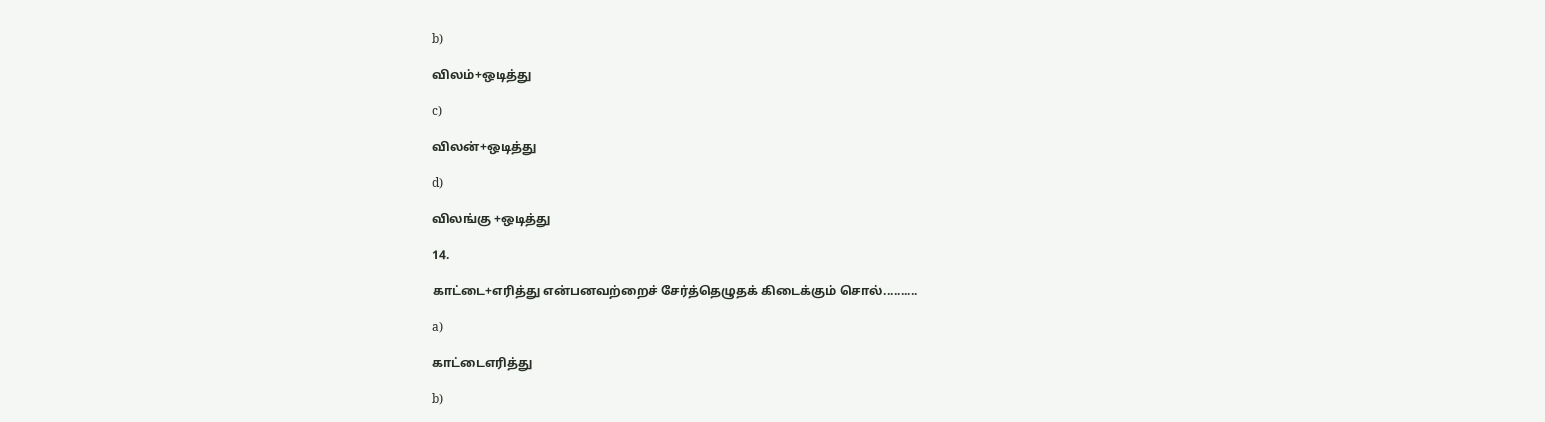b)

விலம்+ஒடித்து

c)

விலன்+ஒடித்து

d)

விலங்கு +ஒடித்து

14.

காட்டை+எரித்து என்பனவற்றைச் சேர்த்தெழுதக் கிடைக்கும் சொல்..........

a)

காட்டைஎரித்து

b)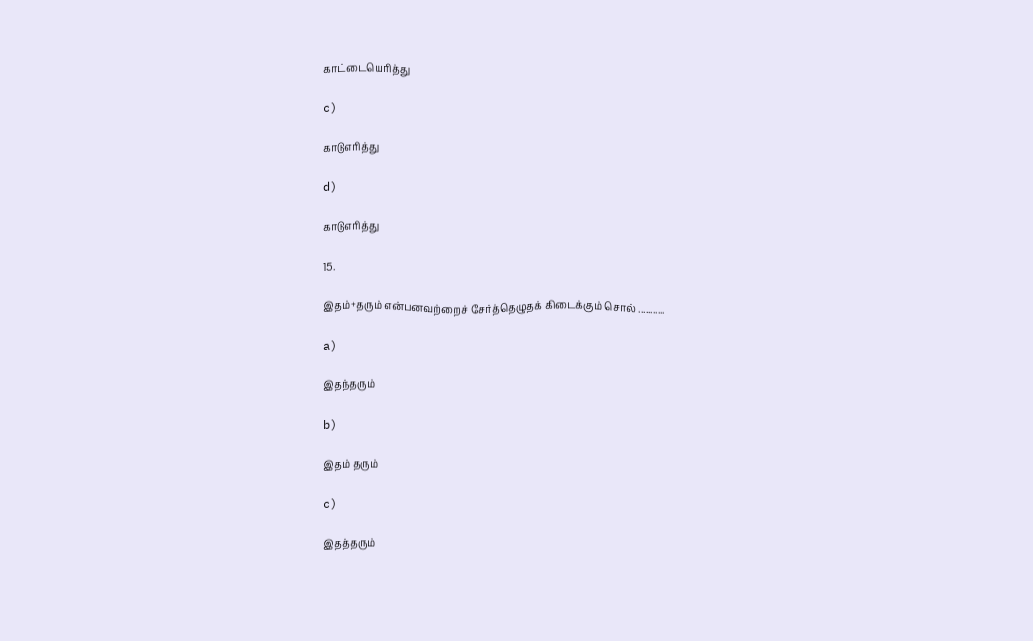காட்டையெரித்து

c)

காடுஎரித்து

d)

காடுஎரித்து

15.

இதம்+தரும் என்பனவற்றைச் சேர்த்தெழுதக் கிடைக்கும் சொல் ...........

a)

இதந்தரும்

b)

இதம் தரும்

c)

இதத்தரும்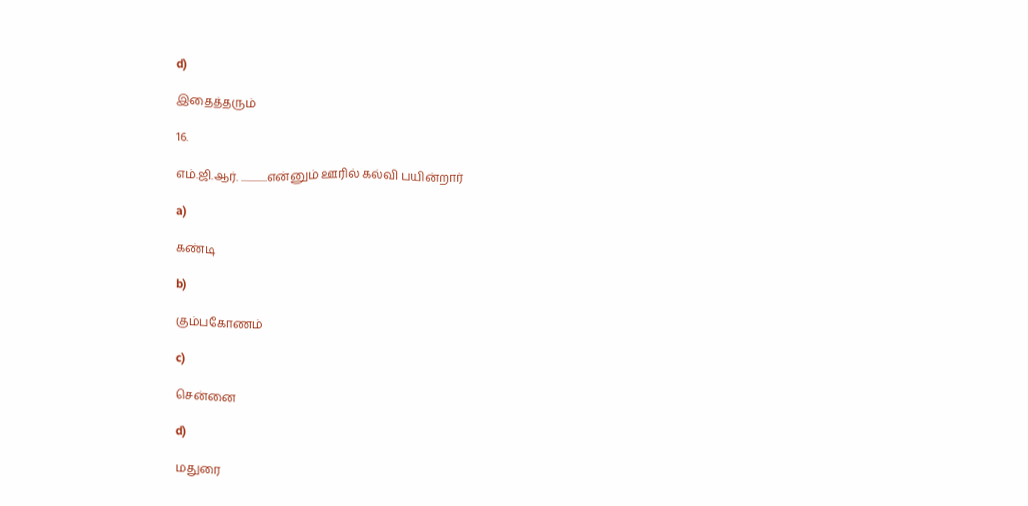d)

இதைத்தரும்

16.

எம்.ஜி.ஆர். .............என்னும் ஊரில் கல்வி பயின்றார்

a)

கண்டி

b)

கும்பகோணம்

c)

சென்னை

d)

மதுரை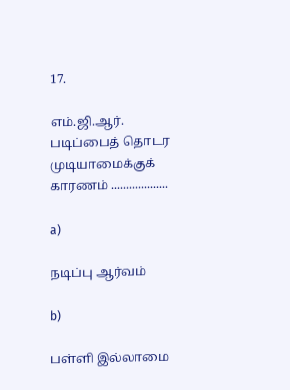17.

எம்.ஜி.ஆர். படிப்பைத் தொடர முடியாமைக்குக் காரணம் ...................

a)

நடிப்பு ஆர்வம்

b)

பள்ளி இல்லாமை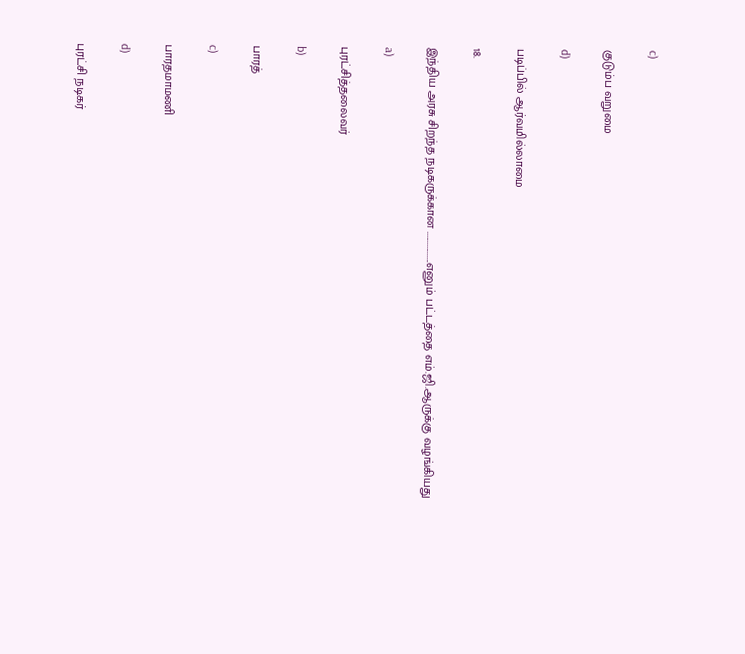c)

குடும்ப வறுமை

d)

படிப்பில் ஆர்வமில்லாமை

18.

இந்திய அரசு சிறந்த நடிகருக்கான .................எனும் பட்டத்தை எம்.ஜி.ஆருக்கு வழங்கியது

a)

புரட்சித்தலைவர்

b)

பாரத்

c)

பாரதமாமணி

d)

புரட்சி நடிகர்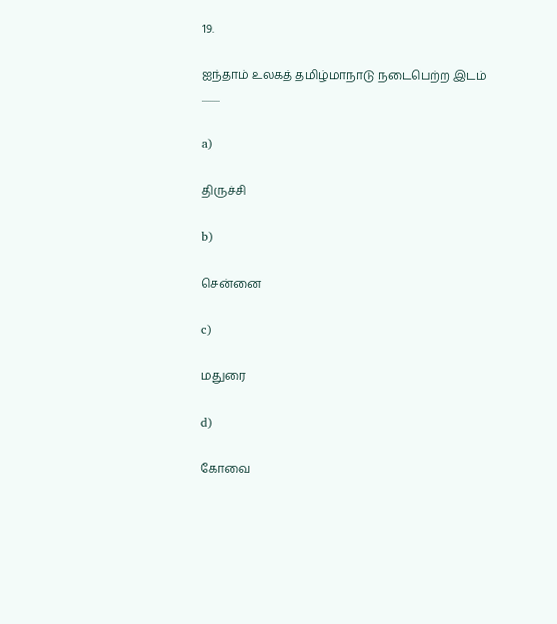19.

ஐந்தாம் உலகத் தமிழ்மாநாடு நடைபெற்ற இடம் .........

a)

திருச்சி

b)

சென்னை

c)

மதுரை

d)

கோவை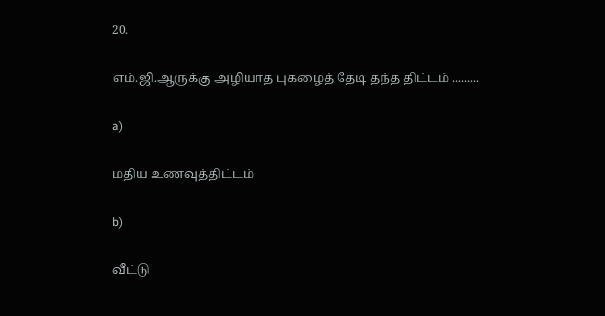20.

எம்.ஜி.ஆருக்கு அழியாத புகழைத் தேடி தந்த திட்டம் .........

a)

மதிய உணவுத்திட்டம்

b)

வீட்டு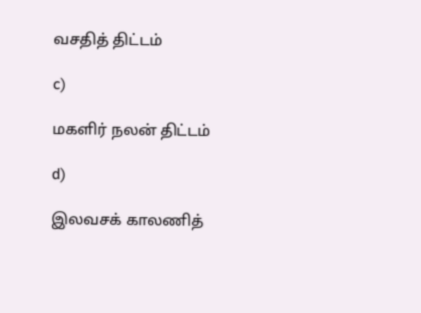வசதித் திட்டம்

c)

மகளிர் நலன் திட்டம்

d)

இலவசக் காலணித்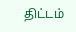திட்டம்